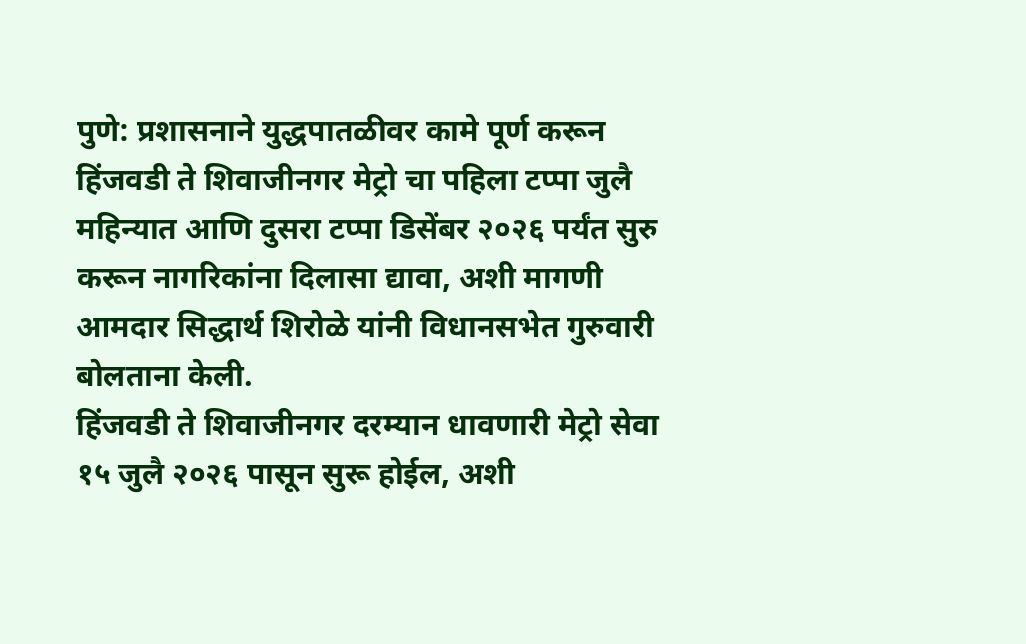पुणे: प्रशासनाने युद्धपातळीवर कामे पूर्ण करून हिंजवडी ते शिवाजीनगर मेट्रो चा पहिला टप्पा जुलै महिन्यात आणि दुसरा टप्पा डिसेंबर २०२६ पर्यंत सुरु करून नागरिकांना दिलासा द्यावा, अशी मागणी आमदार सिद्धार्थ शिरोळे यांनी विधानसभेत गुरुवारी बोलताना केली.
हिंजवडी ते शिवाजीनगर दरम्यान धावणारी मेट्रो सेवा १५ जुलै २०२६ पासून सुरू होईल, अशी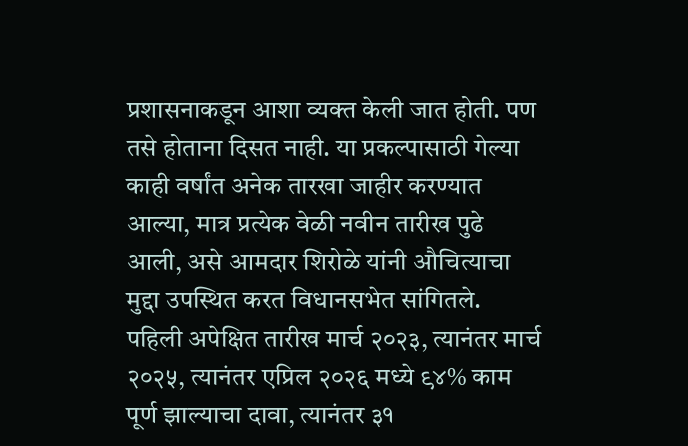प्रशासनाकडून आशा व्यक्त केली जात होती. पण तसे होताना दिसत नाही. या प्रकल्पासाठी गेल्या काही वर्षांत अनेक तारखा जाहीर करण्यात आल्या, मात्र प्रत्येक वेळी नवीन तारीख पुढे आली, असे आमदार शिरोळे यांनी औचित्याचा मुद्दा उपस्थित करत विधानसभेत सांगितले.
पहिली अपेक्षित तारीख मार्च २०२३, त्यानंतर मार्च २०२५, त्यानंतर एप्रिल २०२६ मध्ये ९४% काम पूर्ण झाल्याचा दावा, त्यानंतर ३१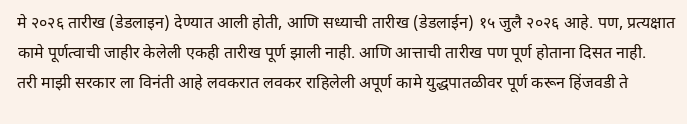मे २०२६ तारीख (डेडलाइन) देण्यात आली होती, आणि सध्याची तारीख (डेडलाईन) १५ जुलै २०२६ आहे. पण, प्रत्यक्षात कामे पूर्णत्वाची जाहीर केलेली एकही तारीख पूर्ण झाली नाही. आणि आत्ताची तारीख पण पूर्ण होताना दिसत नाही.
तरी माझी सरकार ला विनंती आहे लवकरात लवकर राहिलेली अपूर्ण कामे युद्धपातळीवर पूर्ण करून हिंजवडी ते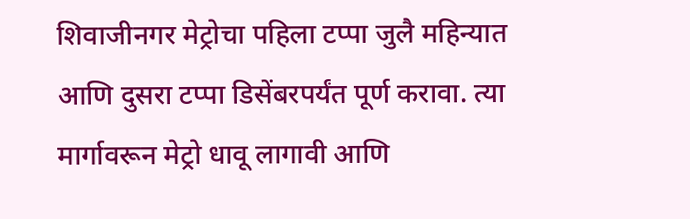शिवाजीनगर मेट्रोचा पहिला टप्पा जुलै महिन्यात आणि दुसरा टप्पा डिसेंबरपर्यंत पूर्ण करावा. त्या मार्गावरून मेट्रो धावू लागावी आणि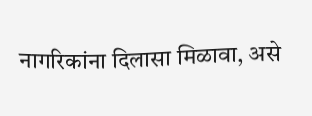नागरिकांना दिलासा मिळावा, असे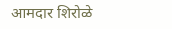आमदार शिरोळे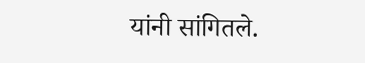यांनी सांगितले.